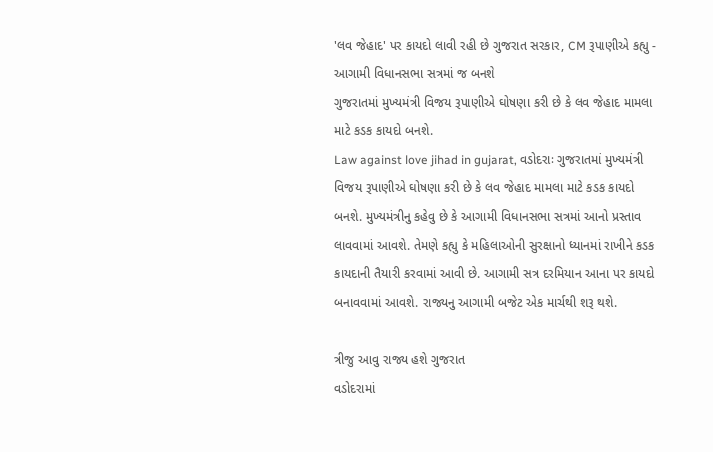'લવ જેહાદ' પર કાયદો લાવી રહી છે ગુજરાત સરકાર, CM રૂપાણીએ કહ્યુ - આગામી વિધાનસભા સત્રમાં જ બનશે
ગુજરાતમાં મુખ્યમંત્રી વિજય રૂપાણીએ ઘોષણા કરી છે કે લવ જેહાદ મામલા માટે કડક કાયદો બનશે.
Law against love jihad in gujarat, વડોદરાઃ ગુજરાતમાં મુખ્યમંત્રી વિજય રૂપાણીએ ઘોષણા કરી છે કે લવ જેહાદ મામલા માટે કડક કાયદો બનશે. મુખ્યમંત્રીનુ કહેવુ છે કે આગામી વિધાનસભા સત્રમાં આનો પ્રસ્તાવ લાવવામાં આવશે. તેમણે કહ્યુ કે મહિલાઓની સુરક્ષાનો ધ્યાનમાં રાખીને કડક કાયદાની તૈયારી કરવામાં આવી છે. આગામી સત્ર દરમિયાન આના પર કાયદો બનાવવામાં આવશે. રાજ્યનુ આગામી બજેટ એક માર્ચથી શરૂ થશે.

ત્રીજુ આવુ રાજ્ય હશે ગુજરાત
વડોદરામાં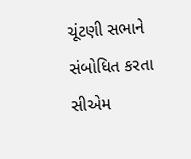ચૂંટણી સભાને સંબોધિત કરતા સીએમ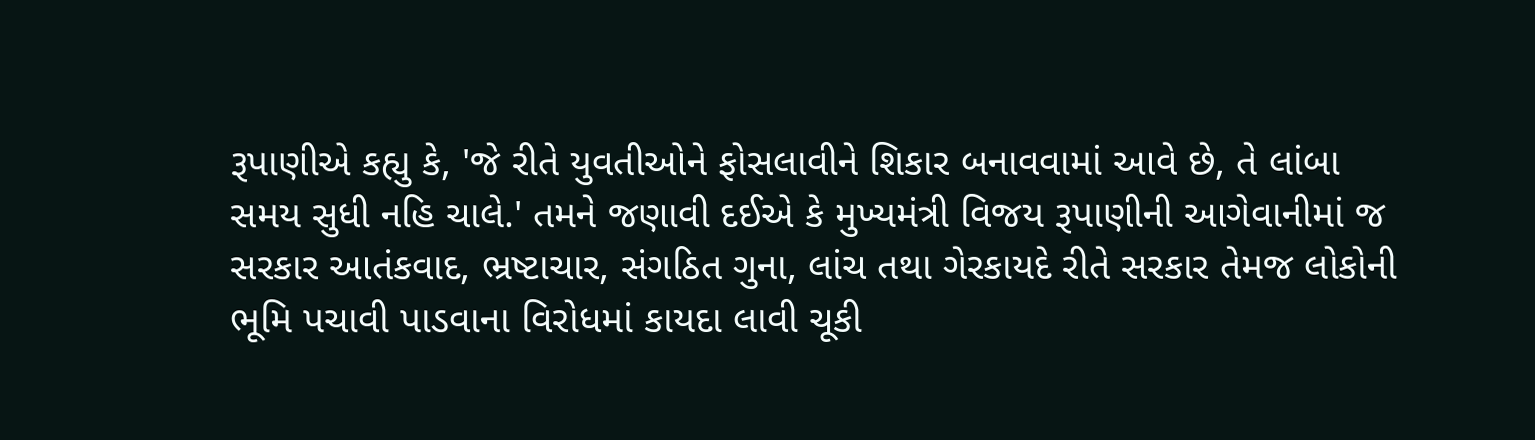રૂપાણીએ કહ્યુ કે, 'જે રીતે યુવતીઓને ફોસલાવીને શિકાર બનાવવામાં આવે છે, તે લાંબા સમય સુધી નહિ ચાલે.' તમને જણાવી દઈએ કે મુખ્યમંત્રી વિજય રૂપાણીની આગેવાનીમાં જ સરકાર આતંકવાદ, ભ્રષ્ટાચાર, સંગઠિત ગુના, લાંચ તથા ગેરકાયદે રીતે સરકાર તેમજ લોકોની ભૂમિ પચાવી પાડવાના વિરોધમાં કાયદા લાવી ચૂકી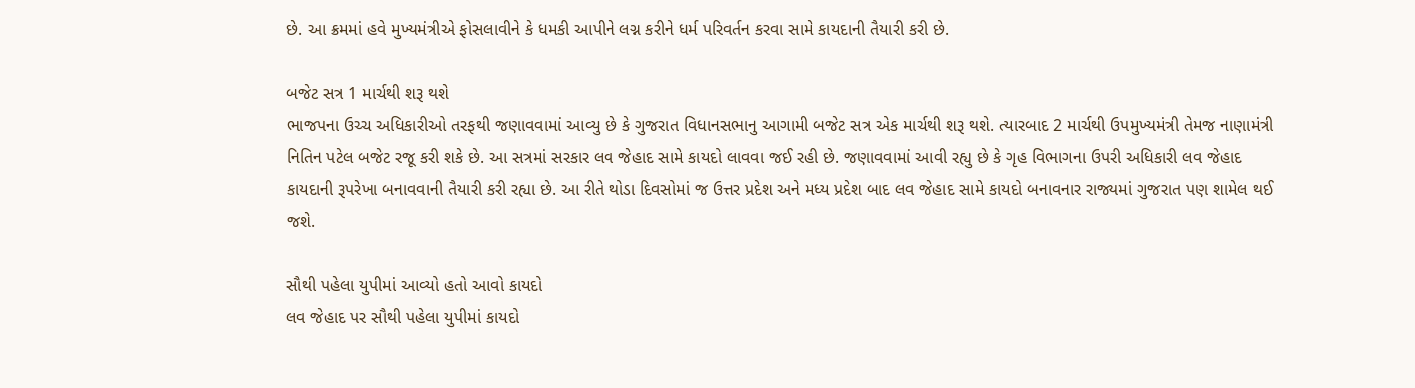છે. આ ક્રમમાં હવે મુખ્યમંત્રીએ ફોસલાવીને કે ધમકી આપીને લગ્ન કરીને ધર્મ પરિવર્તન કરવા સામે કાયદાની તૈયારી કરી છે.

બજેટ સત્ર 1 માર્ચથી શરૂ થશે
ભાજપના ઉચ્ચ અધિકારીઓ તરફથી જણાવવામાં આવ્યુ છે કે ગુજરાત વિધાનસભાનુ આગામી બજેટ સત્ર એક માર્ચથી શરૂ થશે. ત્યારબાદ 2 માર્ચથી ઉપમુખ્યમંત્રી તેમજ નાણામંત્રી નિતિન પટેલ બજેટ રજૂ કરી શકે છે. આ સત્રમાં સરકાર લવ જેહાદ સામે કાયદો લાવવા જઈ રહી છે. જણાવવામાં આવી રહ્યુ છે કે ગૃહ વિભાગના ઉપરી અધિકારી લવ જેહાદ કાયદાની રૂપરેખા બનાવવાની તૈયારી કરી રહ્યા છે. આ રીતે થોડા દિવસોમાં જ ઉત્તર પ્રદેશ અને મધ્ય પ્રદેશ બાદ લવ જેહાદ સામે કાયદો બનાવનાર રાજ્યમાં ગુજરાત પણ શામેલ થઈ જશે.

સૌથી પહેલા યુપીમાં આવ્યો હતો આવો કાયદો
લવ જેહાદ પર સૌથી પહેલા યુપીમાં કાયદો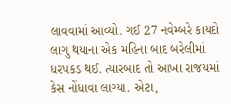લાવવામાં આવ્યો. ગઈ 27 નવેમ્બરે કાયદો લાગુ થયાના એક મહિના બાદ બરેલીમાં ધરપકડ થઈ. ત્યારબાદ તો આખા રાજયમાં કેસ નોંધાવા લાગ્યા. એટા,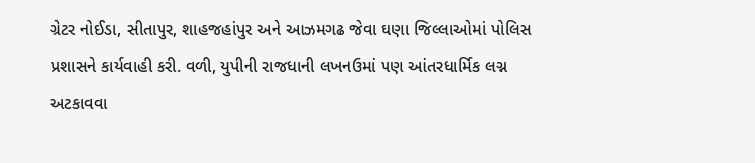ગ્રેટર નોઈડા, સીતાપુર, શાહજહાંપુર અને આઝમગઢ જેવા ઘણા જિલ્લાઓમાં પોલિસ પ્રશાસને કાર્યવાહી કરી. વળી, યુપીની રાજધાની લખનઉમાં પણ આંતરધાર્મિક લગ્ન અટકાવવા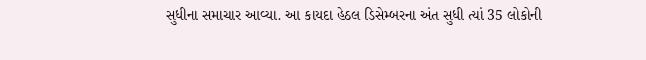સુધીના સમાચાર આવ્યા. આ કાયદા હેઠલ ડિસેમ્બરના અંત સુધી ત્યાં 35 લોકોની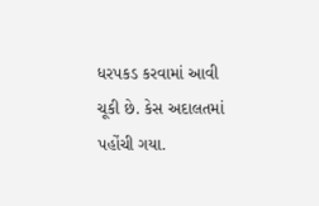ધરપકડ કરવામાં આવી ચૂકી છે. કેસ અદાલતમાં પહોંચી ગયા.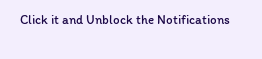Click it and Unblock the Notifications